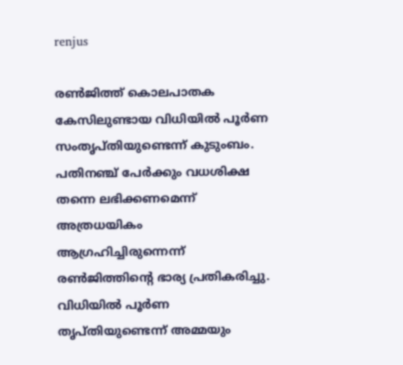renjus

രണ്‍ജിത്ത് കൊലപാതക കേസിലുണ്ടായ വിധിയില്‍ പൂര്‍ണ സംതൃപ്തിയുണ്ടെന്ന് കുടുംബം. പതിനഞ്ച് പേര്‍ക്കും വധശിക്ഷ തന്നെ ലഭിക്കണമെന്ന്  അത്രധയികം ആഗ്രഹിച്ചിരുന്നെന്ന് രണ്‍ജിത്തിന്‍റെ ഭാര്യ പ്രതികരിച്ചു. വിധിയില്‍ പൂര്‍ണ തൃപ്തിയുണ്ടെന്ന് അമ്മയും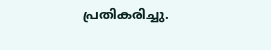പ്രതികരിച്ചു.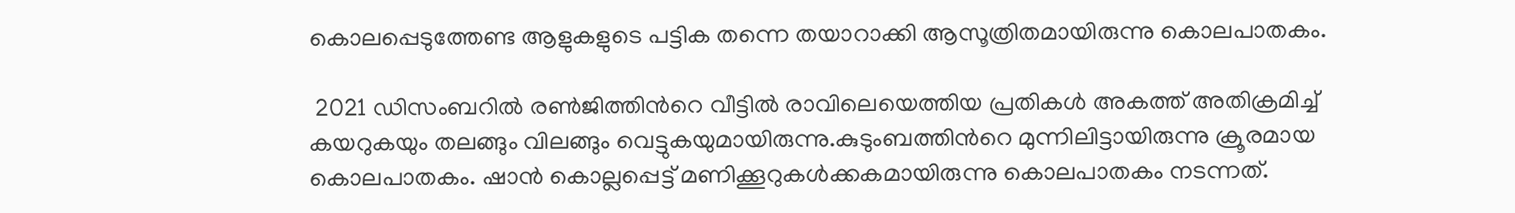കൊലപ്പെടുത്തേണ്ട ആളുകളുടെ പട്ടിക തന്നെ തയാറാക്കി ആസൂത്രിതമായിരുന്നു കൊലപാതകം.

 2021 ഡിസംബറില്‍ രണ്‍ജിത്തിന്‍റെ വീട്ടില്‍ രാവിലെയെത്തിയ പ്രതികള്‍ അകത്ത് അതിക്രമിച്ച് കയറുകയും തലങ്ങും വിലങ്ങും വെട്ടുകയുമായിരുന്നു.കുടുംബത്തിന്‍റെ മുന്നിലിട്ടായിരുന്നു ക്രൂരമായ കൊലപാതകം. ഷാന്‍ കൊല്ലപ്പെട്ട് മണിക്കൂറുകള്‍ക്കകമായിരുന്നു കൊലപാതകം നടന്നത്.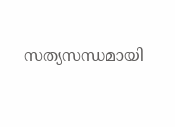സത്യസന്ധമായി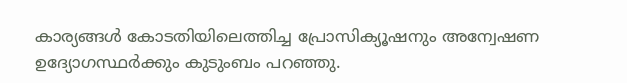കാര്യങ്ങള്‍ കോടതിയിലെത്തിച്ച പ്രോസിക്യൂഷനും അന്വേഷണ ഉദ്യോഗസ്ഥര്‍ക്കും കുടുംബം പറഞ്ഞു.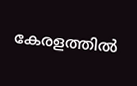കേരളത്തില്‍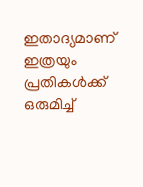ഇതാദ്യമാണ് ഇത്രയും പ്രതികള്‍ക്ക് ഒരുമിച്ച്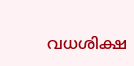വധശിക്ഷ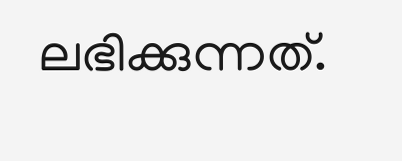ലഭിക്കുന്നത്.